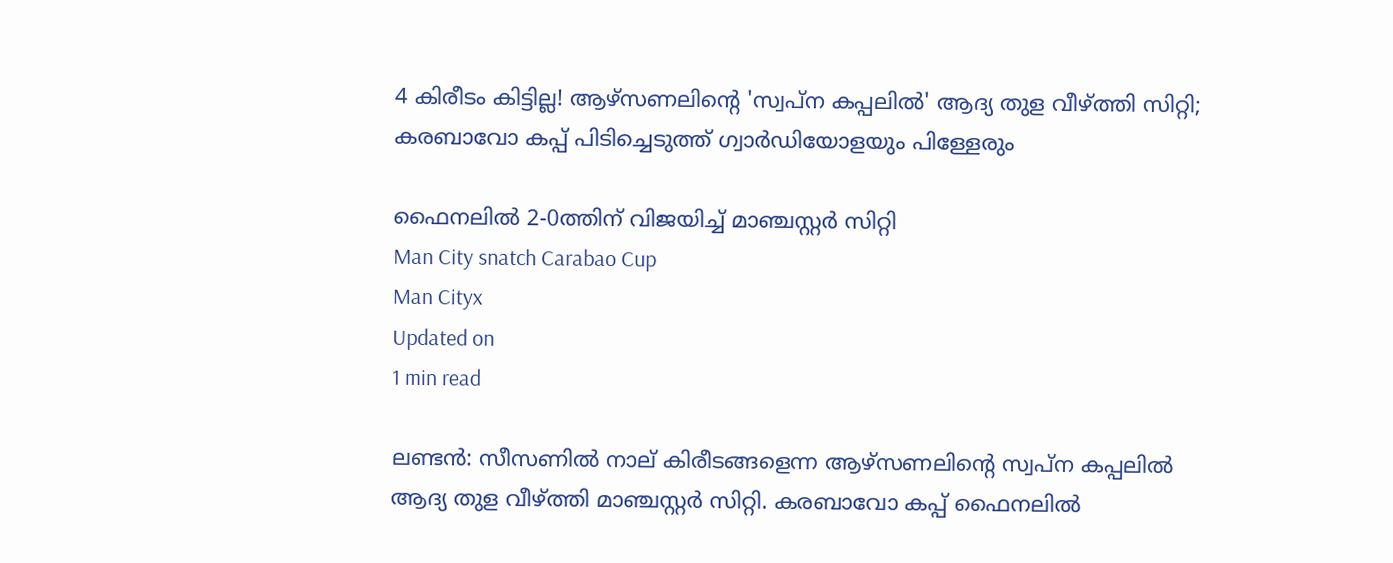4 കിരീടം കിട്ടില്ല! ആഴ്‌സണലിന്റെ 'സ്വപ്‌ന കപ്പലില്‍' ആദ്യ തുള വീഴ്ത്തി സിറ്റി; കരബാവോ കപ്പ് പിടിച്ചെടുത്ത് ഗ്വാര്‍ഡിയോളയും പിള്ളേരും

ഫൈനലില്‍ 2-0ത്തിന് വിജയിച്ച് മാഞ്ചസ്റ്റര്‍ സിറ്റി
Man City snatch Carabao Cup
Man Cityx
Updated on
1 min read

ലണ്ടന്‍: സീസണില്‍ നാല് കിരീടങ്ങളെന്ന ആഴ്‌സണലിന്റെ സ്വപ്‌ന കപ്പലില്‍ ആദ്യ തുള വീഴ്ത്തി മാഞ്ചസ്റ്റര്‍ സിറ്റി. കരബാവോ കപ്പ് ഫൈനലില്‍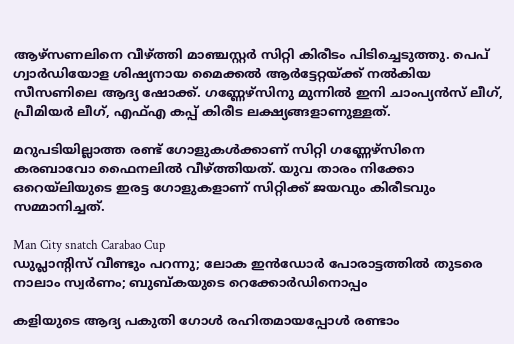ആഴ്‌സണലിനെ വീഴ്ത്തി മാഞ്ചസ്റ്റര്‍ സിറ്റി കിരീടം പിടിച്ചെടുത്തു. പെപ് ഗ്വാര്‍ഡിയോള ശിഷ്യനായ മൈക്കല്‍ ആര്‍ട്ടേറ്റയ്ക്ക് നല്‍കിയ സീസണിലെ ആദ്യ ഷോക്ക്. ഗണ്ണേഴ്‌സിനു മുന്നില്‍ ഇനി ചാംപ്യന്‍സ് ലീഗ്, പ്രീമിയര്‍ ലീഗ്, എഫ്എ കപ്പ് കിരീട ലക്ഷ്യങ്ങളാണുള്ളത്.

മറുപടിയില്ലാത്ത രണ്ട് ഗോളുകള്‍ക്കാണ് സിറ്റി ഗണ്ണേഴ്‌സിനെ കരബാവോ ഫൈനലില്‍ വീഴ്ത്തിയത്. യുവ താരം നിക്കോ ഒറെയ്‌ലിയുടെ ഇരട്ട ഗോളുകളാണ് സിറ്റിക്ക് ജയവും കിരീടവും സമ്മാനിച്ചത്.

Man City snatch Carabao Cup
ഡുപ്ലാന്റിസ് വീണ്ടും പറന്നു; ലോക ഇന്‍ഡോര്‍ പോരാട്ടത്തില്‍ തുടരെ നാലാം സ്വര്‍ണം; ബുബ്കയുടെ റെക്കോര്‍ഡിനൊപ്പം

കളിയുടെ ആദ്യ പകുതി ഗോള്‍ രഹിതമായപ്പോള്‍ രണ്ടാം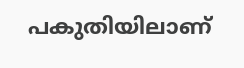പകുതിയിലാണ്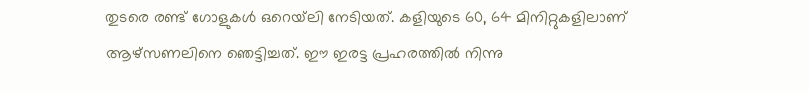തുടരെ രണ്ട് ഗോളുകള്‍ ഒറെയ്‌ലി നേടിയത്. കളിയുടെ 60, 64 മിനിറ്റുകളിലാണ് ആഴ്‌സണലിനെ ഞെട്ടിച്ചത്. ഈ ഇരട്ട പ്രഹരത്തില്‍ നിന്നു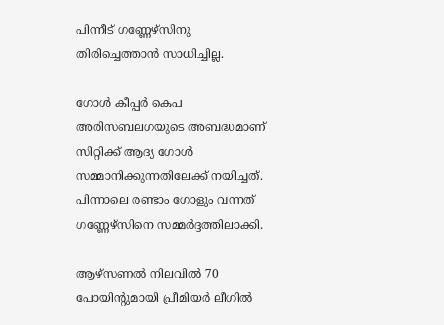പിന്നീട് ഗണ്ണേഴ്‌സിനു തിരിച്ചെത്താന്‍ സാധിച്ചില്ല.

ഗോൾ കീപ്പർ കെപ അരിസബലഗയുടെ അബദ്ധമാണ് സിറ്റിക്ക് ആദ്യ ഗോൾ സമ്മാനിക്കുന്നതിലേക്ക് നയിച്ചത്. പിന്നാലെ രണ്ടാം ഗോളും വന്നത് ഗണ്ണേഴ്സിനെ സമ്മർദ്ദത്തിലാക്കി.

ആഴ്‌സണല്‍ നിലവില്‍ 70 പോയിന്റുമായി പ്രീമിയര്‍ ലീഗില്‍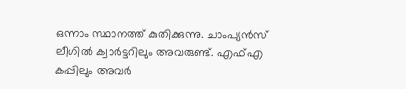ഒന്നാം സ്ഥാനത്ത് കുതിക്കുന്നു. ചാംപ്യന്‍സ് ലീഗില്‍ ക്വാര്‍ട്ടറിലും അവരുണ്ട്. എഫ്എ കപ്പിലും അവര്‍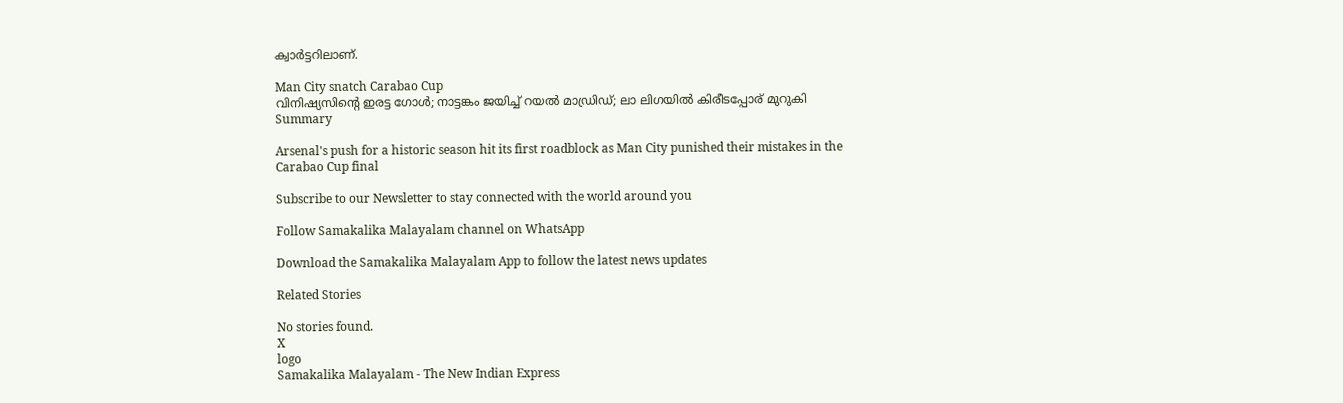ക്വാര്‍ട്ടറിലാണ്.

Man City snatch Carabao Cup
വിനിഷ്യസിന്റെ ഇരട്ട ഗോള്‍; നാട്ടങ്കം ജയിച്ച് റയല്‍ മാഡ്രിഡ്; ലാ ലിഗയില്‍ കിരീടപ്പോര് മുറുകി
Summary

Arsenal's push for a historic season hit its first roadblock as Man City punished their mistakes in the Carabao Cup final

Subscribe to our Newsletter to stay connected with the world around you

Follow Samakalika Malayalam channel on WhatsApp

Download the Samakalika Malayalam App to follow the latest news updates

Related Stories

No stories found.
X
logo
Samakalika Malayalam - The New Indian Express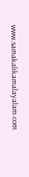www.samakalikamalayalam.com